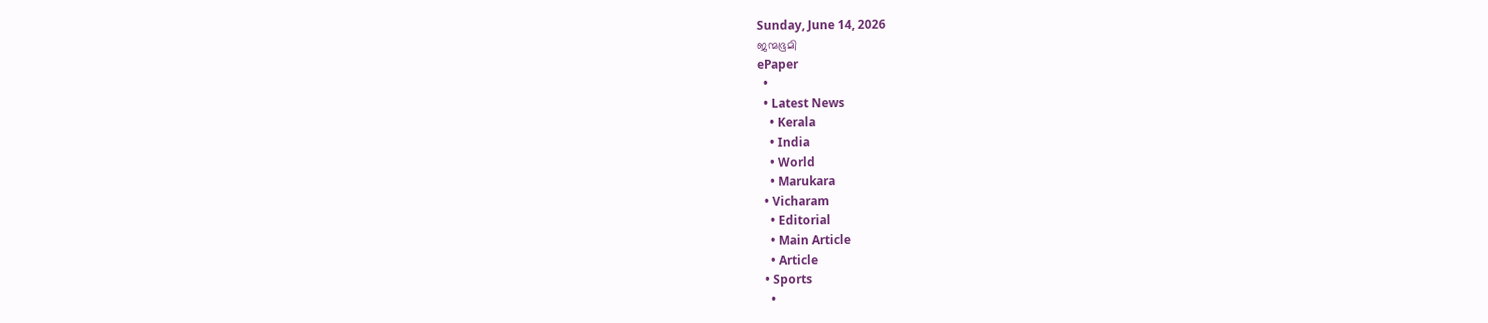Sunday, June 14, 2026
ജന്മഭൂമി
ePaper
  •
  • Latest News
    • Kerala
    • India
    • World
    • Marukara
  • Vicharam
    • Editorial
    • Main Article
    • Article
  • Sports
    •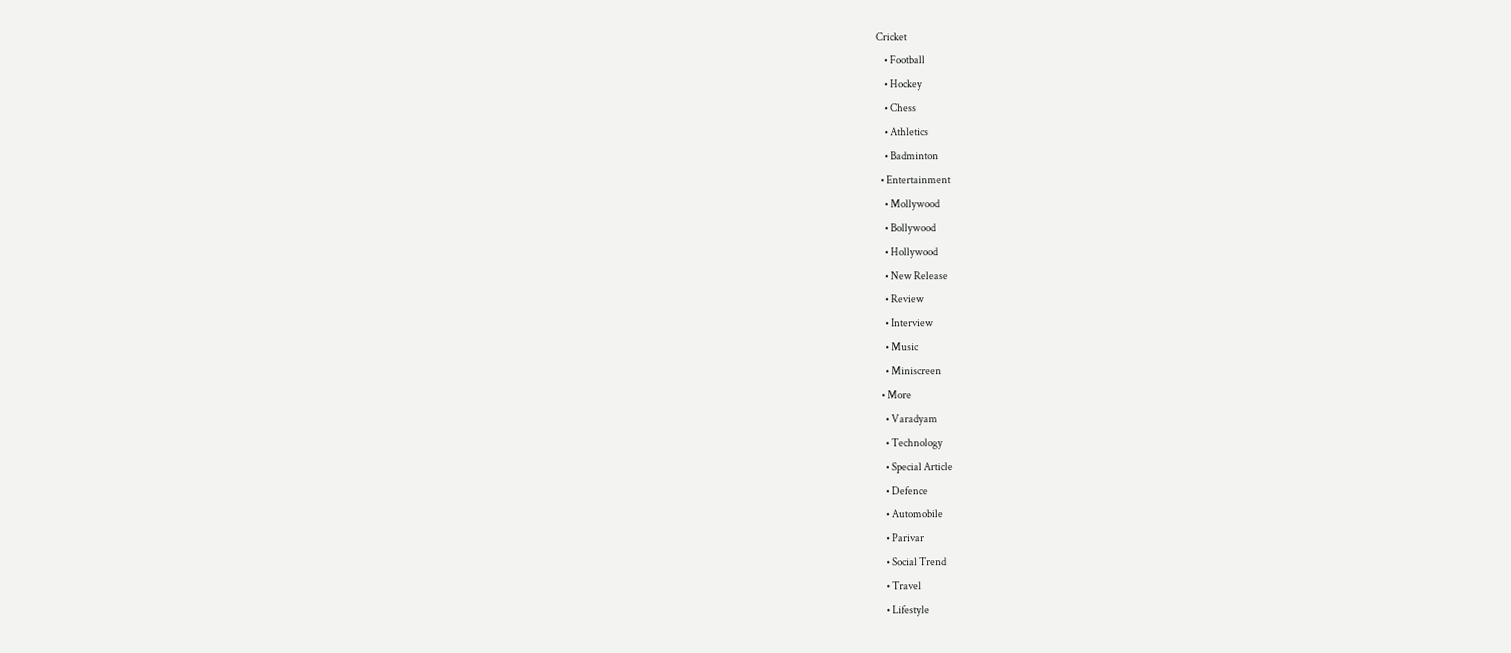Cricket
    • Football
    • Hockey
    • Chess
    • Athletics
    • Badminton
  • Entertainment
    • Mollywood
    • Bollywood
    • Hollywood
    • New Release
    • Review
    • Interview
    • Music
    • Miniscreen
  • More
    • Varadyam
    • Technology
    • Special Article
    • Defence
    • Automobile
    • Parivar
    • Social Trend
    • Travel
    • Lifestyle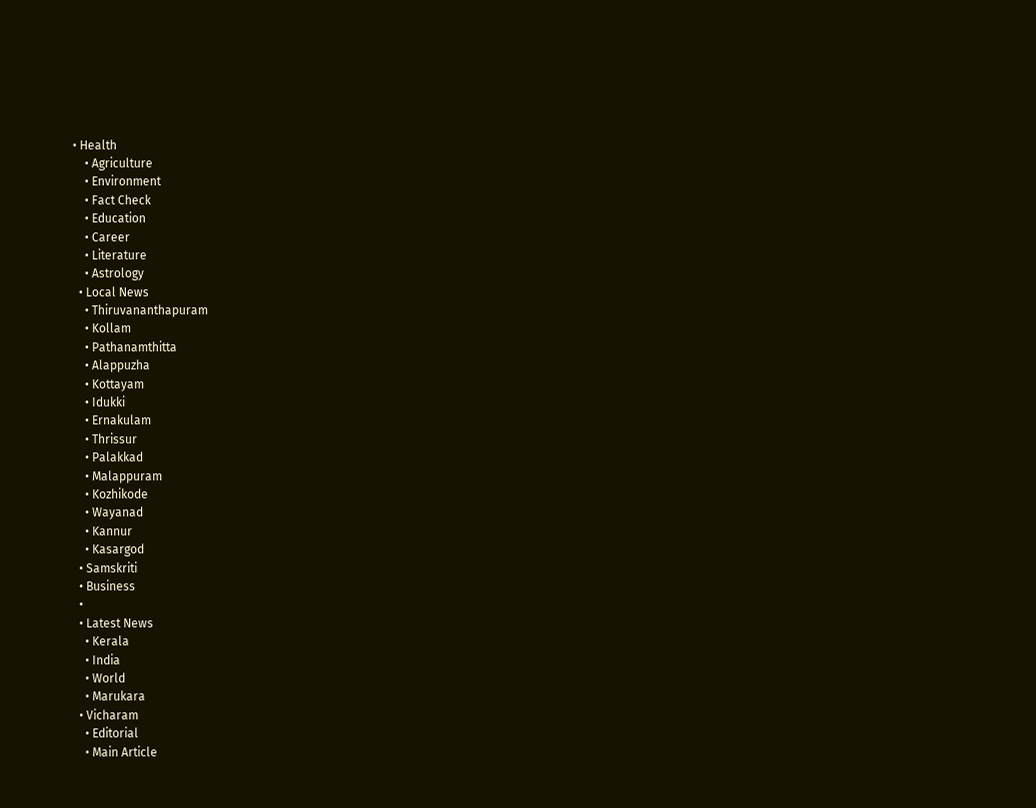• Health
    • Agriculture
    • Environment
    • Fact Check
    • Education
    • Career
    • Literature
    • Astrology
  • Local News
    • Thiruvananthapuram
    • Kollam
    • Pathanamthitta
    • Alappuzha
    • Kottayam
    • Idukki
    • Ernakulam
    • Thrissur
    • Palakkad
    • Malappuram
    • Kozhikode
    • Wayanad
    • Kannur
    • Kasargod
  • Samskriti
  • Business
  •
  • Latest News
    • Kerala
    • India
    • World
    • Marukara
  • Vicharam
    • Editorial
    • Main Article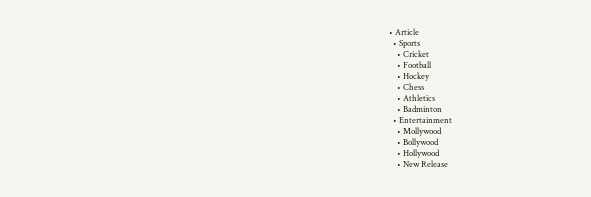• Article
  • Sports
    • Cricket
    • Football
    • Hockey
    • Chess
    • Athletics
    • Badminton
  • Entertainment
    • Mollywood
    • Bollywood
    • Hollywood
    • New Release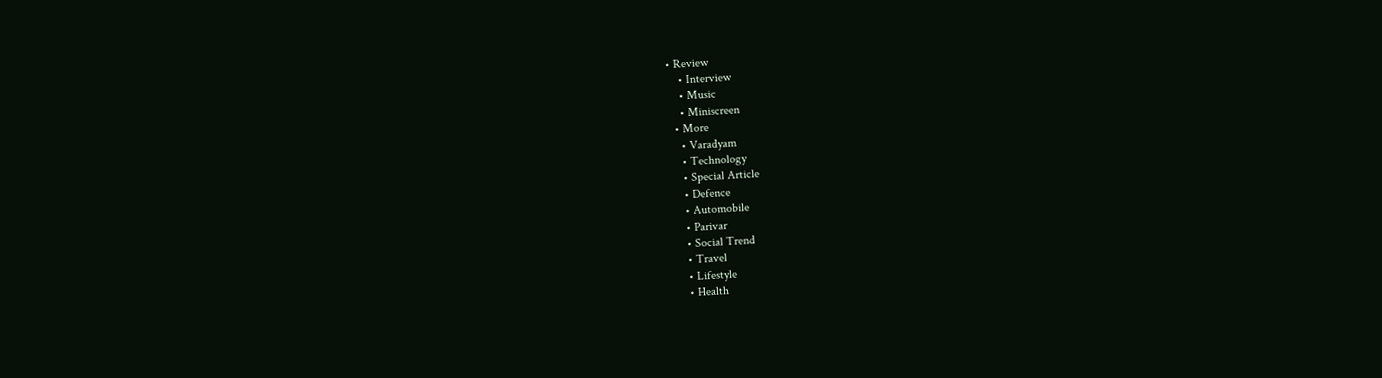• Review
    • Interview
    • Music
    • Miniscreen
  • More
    • Varadyam
    • Technology
    • Special Article
    • Defence
    • Automobile
    • Parivar
    • Social Trend
    • Travel
    • Lifestyle
    • Health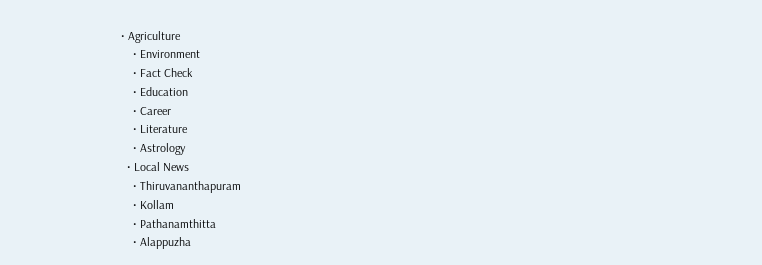• Agriculture
    • Environment
    • Fact Check
    • Education
    • Career
    • Literature
    • Astrology
  • Local News
    • Thiruvananthapuram
    • Kollam
    • Pathanamthitta
    • Alappuzha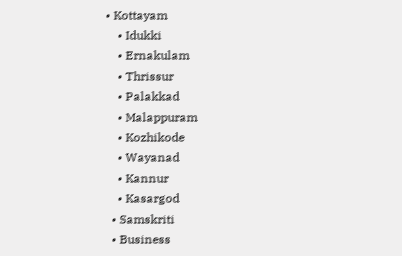• Kottayam
    • Idukki
    • Ernakulam
    • Thrissur
    • Palakkad
    • Malappuram
    • Kozhikode
    • Wayanad
    • Kannur
    • Kasargod
  • Samskriti
  • Business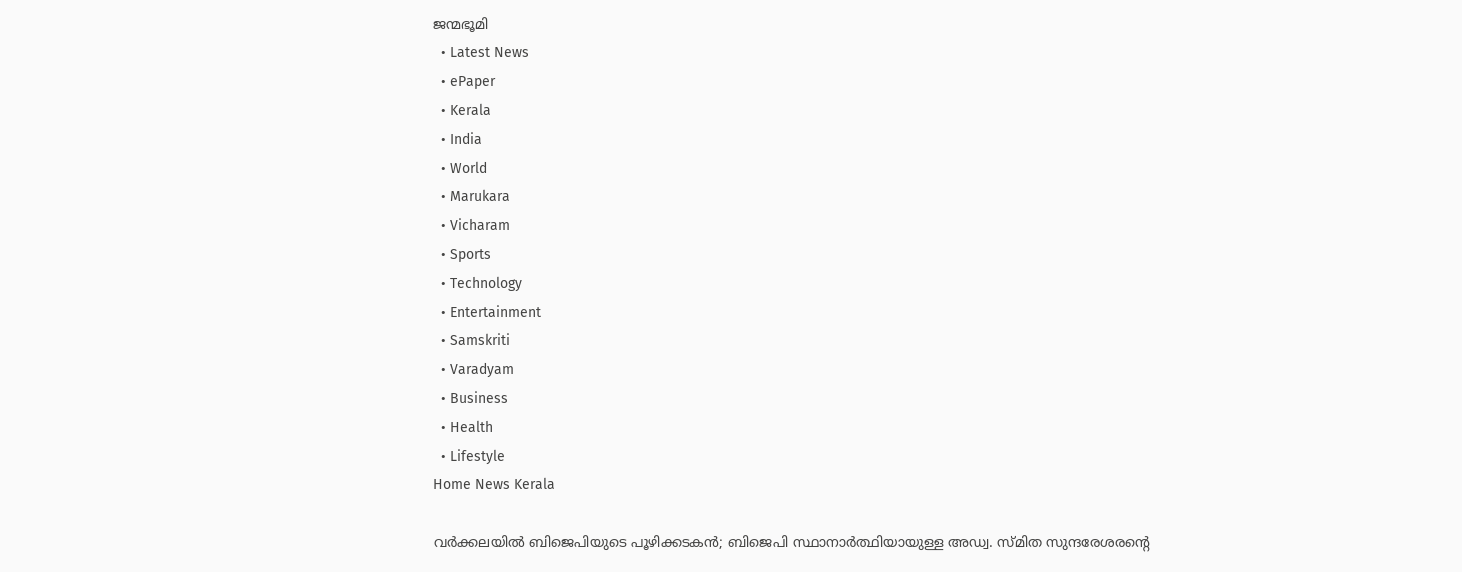ജന്മഭൂമി
  • Latest News
  • ePaper
  • Kerala
  • India
  • World
  • Marukara
  • Vicharam
  • Sports
  • Technology
  • Entertainment
  • Samskriti
  • Varadyam
  • Business
  • Health
  • Lifestyle
Home News Kerala

വർക്കലയില്‍ ബിജെപിയുടെ പൂഴിക്കടകന്‍; ബിജെപി സ്ഥാനാർത്ഥിയായുള്ള അഡ്വ. സ്മിത സുന്ദരേശരന്റെ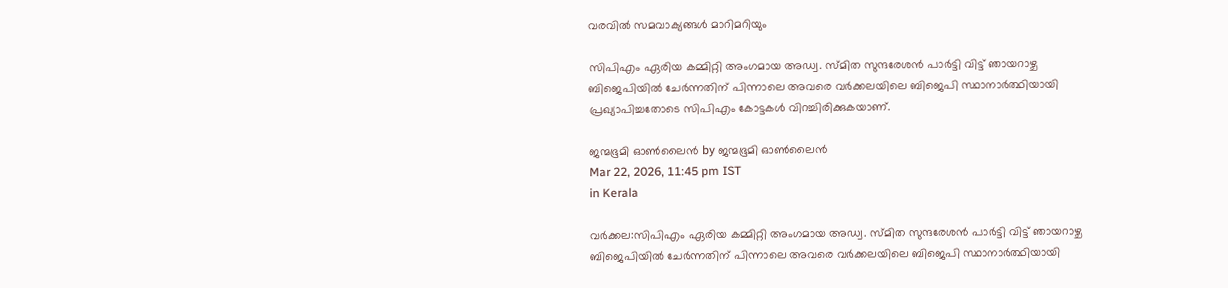വരവില്‍ സമവാക്യങ്ങള്‍ മാറിമറിയും

സിപിഎം ഏരിയ കമ്മിറ്റി അംഗമായ അഡ്വ. സ്മിത സുന്ദരേശൻ പാർട്ടി വിട്ട് ഞായറാഴ്ച ബിജെപിയിൽ ചേർന്നതിന് പിന്നാലെ അവരെ വര്‍ക്കലയിലെ ബിജെപി സ്ഥാനാര്‍ത്ഥിയായി പ്രഖ്യാപിച്ചതോടെ സിപിഎം കോട്ടകള്‍ വിറച്ചിരിക്കുകയാണ്.

ജന്മഭൂമി ഓണ്‍ലൈന്‍ by ജന്മഭൂമി ഓണ്‍ലൈന്‍
Mar 22, 2026, 11:45 pm IST
in Kerala

വര്‍ക്കല:സിപിഎം ഏരിയ കമ്മിറ്റി അംഗമായ അഡ്വ. സ്മിത സുന്ദരേശൻ പാർട്ടി വിട്ട് ഞായറാഴ്ച ബിജെപിയിൽ ചേർന്നതിന് പിന്നാലെ അവരെ വര്‍ക്കലയിലെ ബിജെപി സ്ഥാനാര്‍ത്ഥിയായി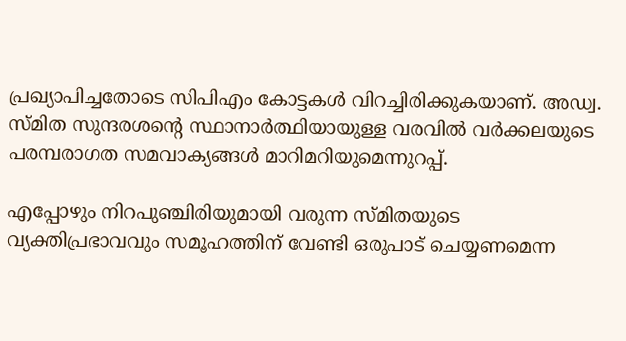പ്രഖ്യാപിച്ചതോടെ സിപിഎം കോട്ടകള്‍ വിറച്ചിരിക്കുകയാണ്. അഡ്വ. സ്മിത സുന്ദരശന്റെ സ്ഥാനാര്‍ത്ഥിയായുള്ള വരവില്‍ വർക്കലയുടെ പരമ്പരാഗത സമവാക്യങ്ങള്‍ മാറിമറിയുമെന്നുറപ്പ്.

എപ്പോഴും നിറപുഞ്ചിരിയുമായി വരുന്ന സ്മിതയുടെ വ്യക്തിപ്രഭാവവും സമൂഹത്തിന് വേണ്ടി ഒരുപാട് ചെയ്യണമെന്ന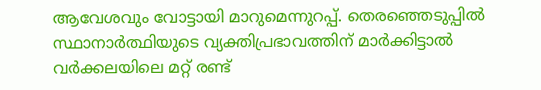ആവേശവും വോട്ടായി മാറുമെന്നുറപ്പ്. തെരഞ്ഞെടുപ്പില്‍ സ്ഥാനാര്‍ത്ഥിയുടെ വ്യക്തിപ്രഭാവത്തിന് മാര്‍ക്കിട്ടാല്‍ വര്‍ക്കലയിലെ മറ്റ് രണ്ട്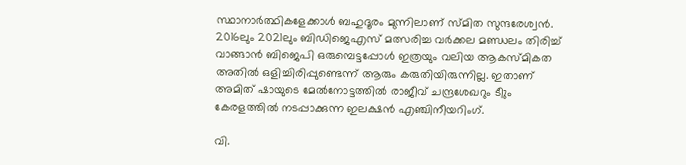സ്ഥാനാര്‍ത്ഥികളേക്കാള്‍ ബഹുദൂരം മുന്നിലാണ് സ്മിത സുന്ദരേശ്വന്‍. 2016ലും 2021ലും ബിഡിജെഎസ് മത്സരിച്ച വര്‍ക്കല മണ്ഡലം തിരിച്ച് വാങ്ങാന്‍ ബിജെപി ഒരുമ്പെട്ടപ്പോള്‍ ഇത്രയും വലിയ ആകസ്മികത അതില്‍ ഒളിച്ചിരിപ്പുണ്ടെന്ന് ആരും കരുതിയിരുന്നില്ല. ഇതാണ് അമിത് ഷായുടെ മേല്‍നോട്ടത്തില്‍ രാജീവ് ചന്ദ്രശേഖറും ടീും കേരളത്തില്‍ നടപ്പാക്കുന്ന ഇലക്ഷന്‍ എഞ്ചിനീയറിംഗ്.

വി.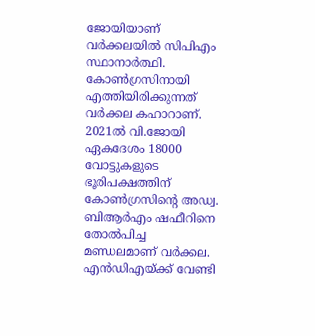ജോയിയാണ് വര്‍ക്കലയില്‍ സിപിഎം സ്ഥാനാര്‍ത്ഥി. കോണ്‍ഗ്രസിനായി എത്തിയിരിക്കുന്നത് വര്‍ക്കല കഹാറാണ്. 2021ല്‍ വി.ജോയി ഏകദേശം 18000 വോട്ടുകളുടെ ഭൂരിപക്ഷത്തിന് കോണ്‍ഗ്രസിന്റെ അഡ്വ. ബിആര്‍എം ഷഫീറിനെ തോല്‍പിച്ച മണ്ഡലമാണ് വര്‍ക്കല. എന്‍ഡിഎയ്‌ക്ക് വേണ്ടി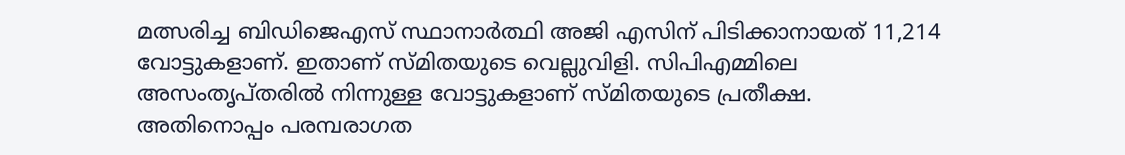മത്സരിച്ച ബിഡിജെഎസ് സ്ഥാനാര്‍ത്ഥി അജി എസിന് പിടിക്കാനായത് 11,214 വോട്ടുകളാണ്. ഇതാണ് സ്മിതയുടെ വെല്ലുവിളി. സിപിഎമ്മിലെ അസംതൃപ്തരില്‍ നിന്നുള്ള വോട്ടുകളാണ് സ്മിതയുടെ പ്രതീക്ഷ. അതിനൊപ്പം പരമ്പരാഗത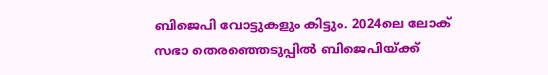ബിജെപി വോട്ടുകളും കിട്ടും. 2024ലെ ലോക് സഭാ തെരഞ്ഞെടുപ്പില്‍ ബിജെപിയ്‌ക്ക്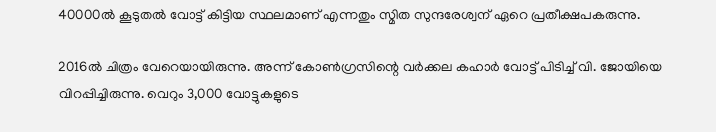40000ല്‍ കൂടുതല്‍ വോട്ട് കിട്ടിയ സ്ഥലമാണ് എന്നതും സ്മിത സുന്ദരേശ്വന് ഏറെ പ്രതീക്ഷപകരുന്നു.

2016ല്‍ ചിത്രം വേറെയായിരുന്നു. അന്ന് കോണ്‍ഗ്രസിന്റെ വര്‍ക്കല കഹാര്‍ വോട്ട് പിടിച്ച് വി. ജോയിയെ വിറപ്പിച്ചിരുന്നു. വെറും 3,000 വോട്ടുകളുടെ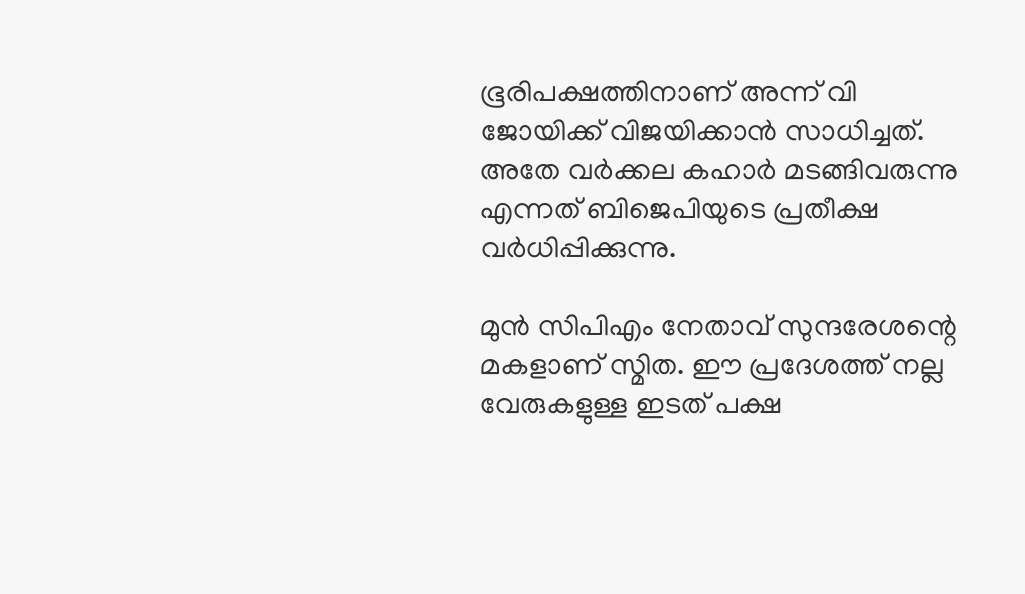ഭൂരിപക്ഷത്തിനാണ് അന്ന് വി ജോയിക്ക് വിജയിക്കാന്‍ സാധിച്ചത്. അതേ വര്‍ക്കല കഹാര്‍ മടങ്ങിവരുന്നു എന്നത് ബിജെപിയുടെ പ്രതീക്ഷ വര്‍ധിപ്പിക്കുന്നു.

മുൻ സിപിഎം നേതാവ് സുന്ദരേശന്റെ മകളാണ് സ്മിത. ഈ പ്രദേശത്ത് നല്ല വേരുകളുള്ള ഇടത് പക്ഷ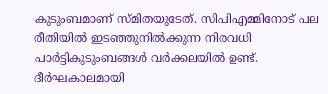കുടുംബമാണ് സ്മിതയുടേത്. സിപിഎമ്മിനോട് പല രീതിയില്‍ ഇടഞ്ഞുനില്‍ക്കുന്ന നിരവധി പാര്‍ട്ടികുടുംബങ്ങള്‍ വര്‍ക്കലയില്‍ ഉണ്ട്. ദീർഘകാലമായി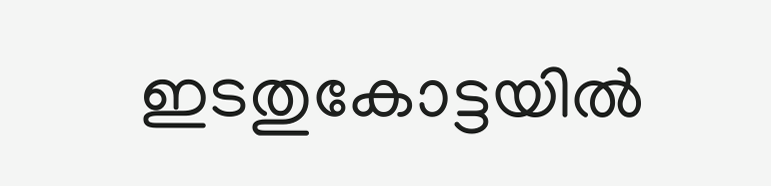ഇടതുകോട്ടയിൽ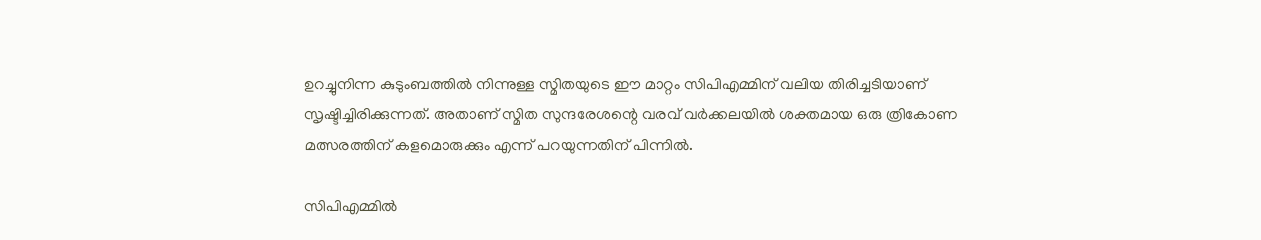ഉറച്ചുനിന്ന കുടുംബത്തിൽ നിന്നുള്ള സ്മിതയുടെ ഈ മാറ്റം സിപിഎമ്മിന് വലിയ തിരിച്ചടിയാണ് സൃഷ്ടിച്ചിരിക്കുന്നത്. അതാണ് സ്മിത സുന്ദരേശന്റെ വരവ് വർക്കലയിൽ ശക്തമായ ഒരു ത്രികോണ മത്സരത്തിന് കളമൊരുക്കും എന്ന് പറയുന്നതിന് പിന്നില്‍.

സിപിഎമ്മിൽ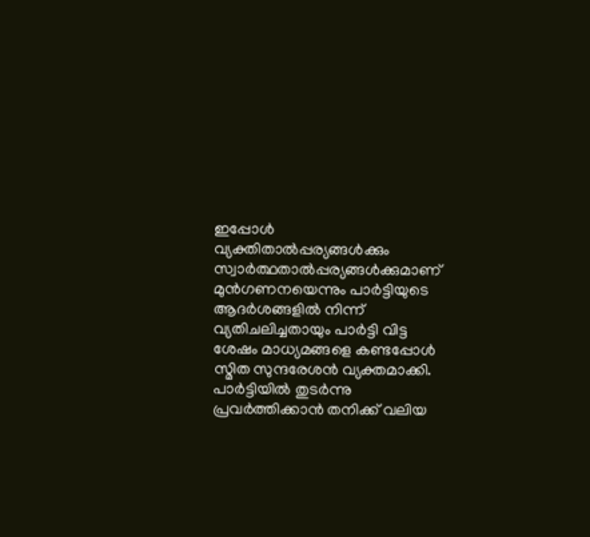ഇപ്പോൾ വ്യക്തിതാൽപ്പര്യങ്ങൾക്കും സ്വാർത്ഥതാൽപ്പര്യങ്ങൾക്കുമാണ് മുൻഗണനയെന്നും പാർട്ടിയുടെ ആദർശങ്ങളിൽ നിന്ന് വ്യതിചലിച്ചതായും പാർട്ടി വിട്ട ശേഷം മാധ്യമങ്ങളെ കണ്ടപ്പോൾ സ്മിത സുന്ദരേശൻ വ്യക്തമാക്കി. പാർട്ടിയിൽ തുടർന്നു പ്രവർത്തിക്കാൻ തനിക്ക് വലിയ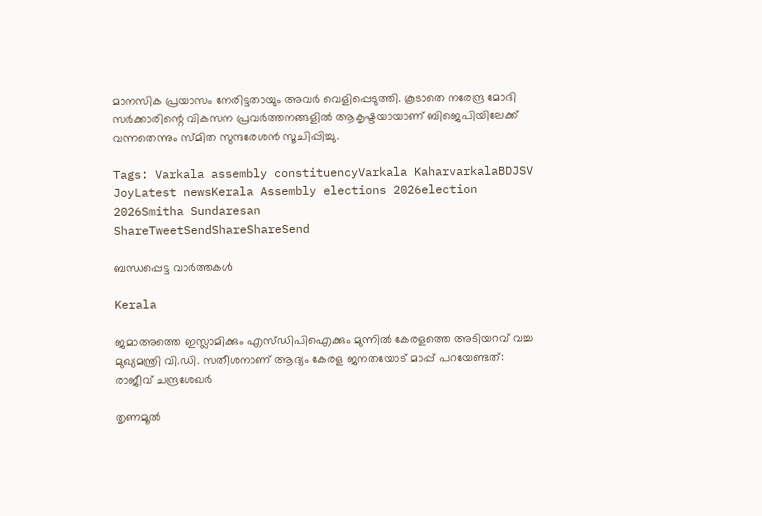മാനസിക പ്രയാസം നേരിട്ടതായും അവർ വെളിപ്പെടുത്തി. കൂടാതെ നരേന്ദ്ര മോദി സർക്കാരിന്റെ വികസന പ്രവർത്തനങ്ങളിൽ ആകൃഷ്ടയായാണ് ബിജെപിയിലേക്ക് വന്നതെന്നും സ്മിത സുന്ദരേശൻ സൂചിപ്പിച്ചു.

Tags: Varkala assembly constituencyVarkala KaharvarkalaBDJSV JoyLatest newsKerala Assembly elections 2026election 2026Smitha Sundaresan
ShareTweetSendShareShareSend

ബന്ധപ്പെട്ട വാര്‍ത്തകള്‍

Kerala

ജമാഅത്തെ ഇസ്ലാമിക്കും എസ്‍ഡിപിഐക്കും മുന്നിൽ കേരളത്തെ അടിയറവ് വച്ച മുഖ്യമന്ത്രി വി.ഡി. സതീശനാണ് ആദ്യം കേരള ജനതയോട് മാപ്പ് പറയേണ്ടത്: രാജീവ് ചന്ദ്രശേഖർ

തൃണമൂല്‍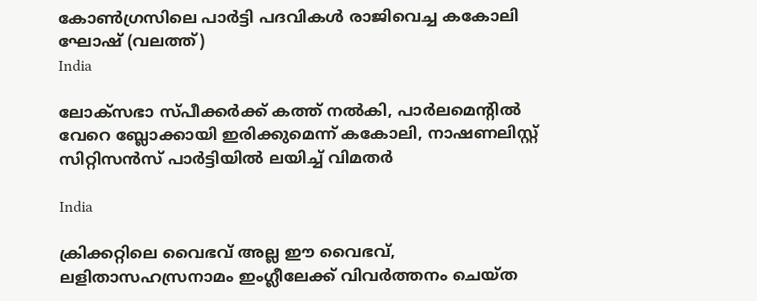കോണ്‍ഗ്രസിലെ പാര്‍ട്ടി പദവികള്‍ രാജിവെച്ച കകോലി ഘോഷ് (വലത്ത്)
India

ലോക്സഭാ സ്പീക്കര്‍ക്ക് കത്ത് നല്‍കി, പാര്‍ലമെന്‍റില്‍ വേറെ ബ്ലോക്കായി ഇരിക്കുമെന്ന് കകോലി, നാഷണലിസ്റ്റ് സിറ്റിസന്‍സ് പാര്‍ട്ടിയില്‍ ലയിച്ച് വിമതര്‍

India

ക്രിക്കറ്റിലെ വൈഭവ് അല്ല ഈ വൈഭവ്, ലളിതാസഹസ്രനാമം ഇംഗ്ലീലേക്ക് വിവര്‍ത്തനം ചെയ്ത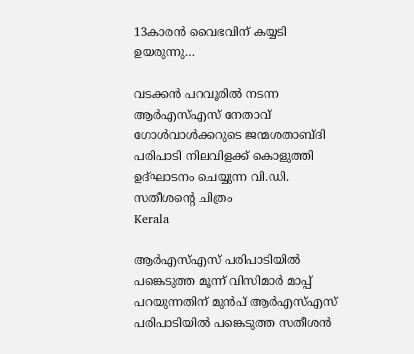13കാരന്‍ വൈഭവിന് കയ്യടി ഉയരുന്നു…

വടക്കന്‍ പറവൂരില്‍ നടന്ന ആര്‍എസ്എസ് നേതാവ് ഗോള്‍വാള്‍ക്കറുടെ ജന്മശതാബ്ദി പരിപാടി നിലവിളക്ക് കൊളുത്തി ഉദ്ഘാടനം ചെയ്യുന്ന വി.ഡി. സതീശന്‍റെ ചിത്രം
Kerala

ആര്‍എസ്എസ് പരിപാടിയില്‍ പങ്കെടുത്ത മൂന്ന് വിസിമാര്‍ മാപ്പ് പറയുന്നതിന് മുന്‍പ് ആര്‍എസ്എസ് പരിപാടിയില്‍ പങ്കെടുത്ത സതീശന്‍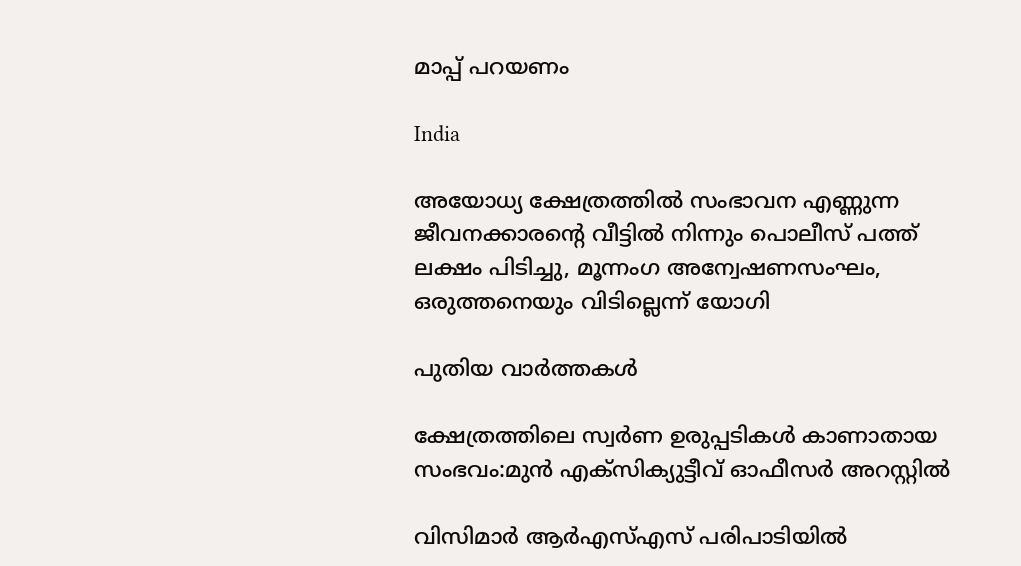മാപ്പ് പറയണം

India

അയോധ്യ ക്ഷേത്രത്തില്‍ സംഭാവന എണ്ണുന്ന ജീവനക്കാരന്റെ വീട്ടില്‍ നിന്നും പൊലീസ് പത്ത് ലക്ഷം പിടിച്ചു, മൂന്നംഗ അന്വേഷണസംഘം, ഒരുത്തനെയും വിടില്ലെന്ന് യോഗി

പുതിയ വാര്‍ത്തകള്‍

ക്ഷേത്രത്തിലെ സ്വര്‍ണ ഉരുപ്പടികള്‍ കാണാതായ സംഭവം:മുന്‍ എക്‌സിക്യുട്ടീവ് ഓഫീസര്‍ അറസ്റ്റില്‍

വിസിമാര്‍ ആര്‍എസ്എസ് പരിപാടിയില്‍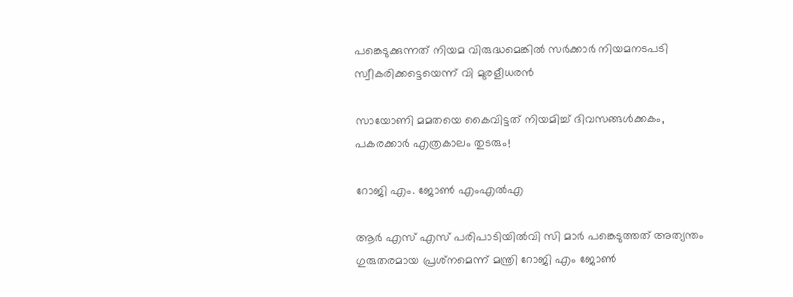പങ്കെടുക്കുന്നത് നിയമ വിരുദ്ധമെങ്കില്‍ സര്‍ക്കാര്‍ നിയമനടപടി സ്വീകരിക്കട്ടെയെന്ന് വി മുരളീധരന്‍

സായോണി മമതയെ കൈവിട്ടത് നിയമിച്ച് ദിവസങ്ങള്‍ക്കകം, പകരക്കാര്‍ എത്രകാലം തുടരും!

റോജി എം. ജോണ്‍ എംഎല്‍എ

ആര്‍ എസ് എസ് പരിപാടിയില്‍വി സി മാര്‍ പങ്കെടുത്തത് അത്യന്തം ഗുരുതരമായ പ്രശ്‌നമെന്ന് മന്ത്രി റോജി എം ജോണ്‍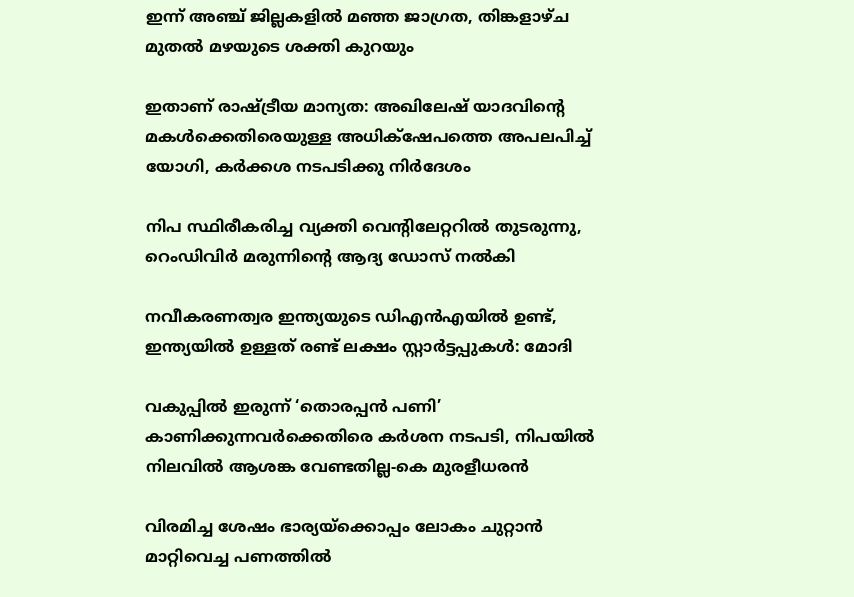ഇന്ന് അഞ്ച് ജില്ലകളില്‍ മഞ്ഞ ജാഗ്രത, തിങ്കളാഴ്ച മുതല്‍ മഴയുടെ ശക്തി കുറയും

ഇതാണ് രാഷ്‌ട്രീയ മാന്യത: അഖിലേഷ് യാദവിന്റെ മകള്‍ക്കെതിരെയുള്ള അധിക്‌ഷേപത്തെ അപലപിച്ച് യോഗി, കര്‍ക്കശ നടപടിക്കു നിര്‍ദേശം

നിപ സ്ഥിരീകരിച്ച വ്യക്തി വെന്റിലേറ്ററില്‍ തുടരുന്നു, റെംഡിവിര്‍ മരുന്നിന്റെ ആദ്യ ഡോസ് നല്‍കി

നവീകരണത്വര ഇന്ത്യയുടെ ഡിഎന്‍എയില്‍ ഉണ്ട്, ഇന്ത്യയില്‍ ഉള്ളത് രണ്ട് ലക്ഷം സ്റ്റാര്‍ട്ടപ്പുകള്‍: മോദി

വകുപ്പില്‍ ഇരുന്ന് ‘തൊരപ്പന്‍ പണി’ കാണിക്കുന്നവര്‍ക്കെതിരെ കര്‍ശന നടപടി, നിപയില്‍ നിലവില്‍ ആശങ്ക വേണ്ടതില്ല-കെ മുരളീധരന്‍

വിരമിച്ച ശേഷം ഭാര്യയ്‌ക്കൊപ്പം ലോകം ചുറ്റാന്‍ മാറ്റിവെച്ച പണത്തില്‍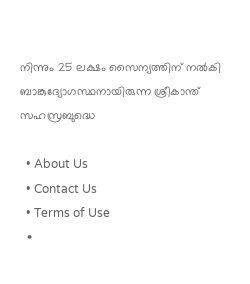നിന്നും 25 ലക്ഷം സൈന്യത്തിന് നല്‍കി ബാങ്കുദ്യോഗസ്ഥനായിരുന്ന ശ്രീകാന്ത് സഹസ്രബുദ്ധെ

  • About Us
  • Contact Us
  • Terms of Use
  •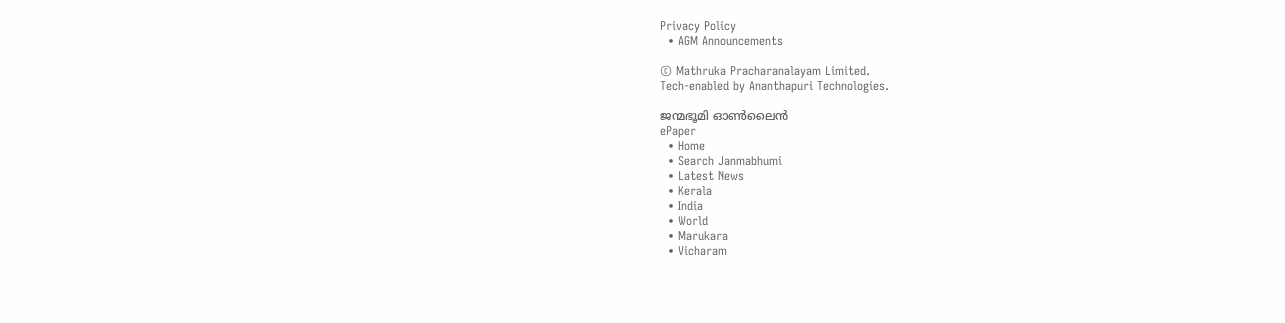Privacy Policy
  • AGM Announcements

© Mathruka Pracharanalayam Limited.
Tech-enabled by Ananthapuri Technologies.

ജന്മഭൂമി ഓണ്‍ലൈന്‍
ePaper
  • Home
  • Search Janmabhumi
  • Latest News
  • Kerala
  • India
  • World
  • Marukara
  • Vicharam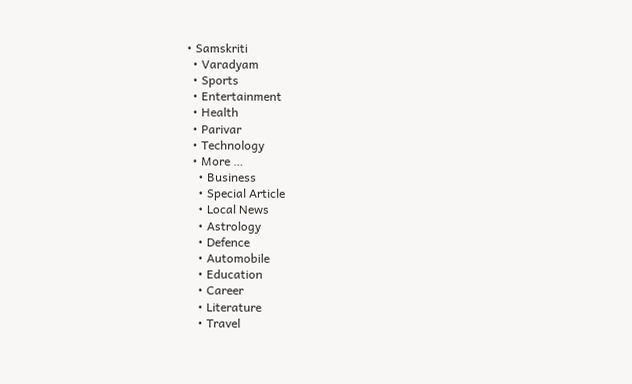• Samskriti
  • Varadyam
  • Sports
  • Entertainment
  • Health
  • Parivar
  • Technology
  • More …
    • Business
    • Special Article
    • Local News
    • Astrology
    • Defence
    • Automobile
    • Education
    • Career
    • Literature
    • Travel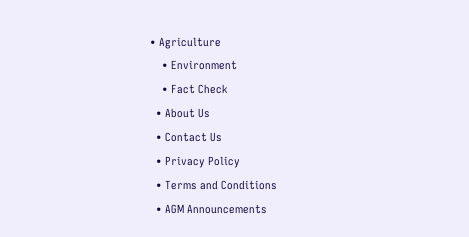• Agriculture
    • Environment
    • Fact Check
  • About Us
  • Contact Us
  • Privacy Policy
  • Terms and Conditions
  • AGM Announcements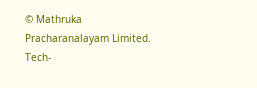© Mathruka Pracharanalayam Limited.
Tech-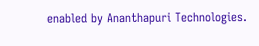enabled by Ananthapuri Technologies.